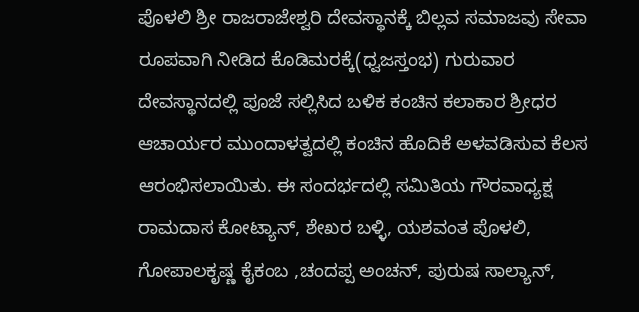ಪೊಳಲಿ ಶ್ರೀ ರಾಜರಾಜೇಶ್ವರಿ ದೇವಸ್ಥಾನಕ್ಕೆ ಬಿಲ್ಲವ ಸಮಾಜವು ಸೇವಾ ರೂಪವಾಗಿ ನೀಡಿದ ಕೊಡಿಮರಕ್ಕೆ(ಧ್ವಜಸ್ತಂಭ) ಗುರುವಾರ ದೇವಸ್ಥಾನದಲ್ಲಿ ಪೂಜೆ ಸಲ್ಲಿಸಿದ ಬಳಿಕ ಕಂಚಿನ ಕಲಾಕಾರ ಶ್ರೀಧರ ಆಚಾರ್ಯರ ಮುಂದಾಳತ್ವದಲ್ಲಿ ಕಂಚಿನ ಹೊದಿಕೆ ಅಳವಡಿಸುವ ಕೆಲಸ ಆರಂಭಿಸಲಾಯಿತು. ಈ ಸಂದರ್ಭದಲ್ಲಿ ಸಮಿತಿಯ ಗೌರವಾಧ್ಯಕ್ಷ ರಾಮದಾಸ ಕೋಟ್ಯಾನ್, ಶೇಖರ ಬಳ್ಳಿ, ಯಶವಂತ ಪೊಳಲಿ, ಗೋಪಾಲಕೃಷ್ಣ ಕೈಕಂಬ ,ಚಂದಪ್ಪ ಅಂಚನ್, ಪುರುಷ ಸಾಲ್ಯಾನ್,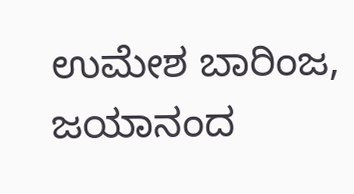ಉಮೇಶ ಬಾರಿಂಜ, ಜಯಾನಂದ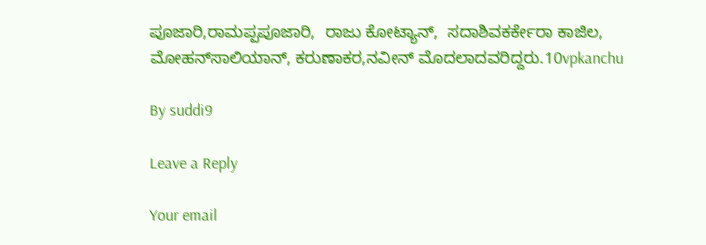ಪೂಜಾರಿ,ರಾಮಪ್ಪಪೂಜಾರಿ,  ರಾಜು ಕೋಟ್ಯಾನ್,  ಸದಾಶಿವಕರ್ಕೇರಾ ಕಾಜಿಲ, ಮೋಹನ್‍ಸಾಲಿಯಾನ್, ಕರುಣಾಕರ,ನವೀನ್ ಮೊದಲಾದವರಿದ್ದರು.10vpkanchu

By suddi9

Leave a Reply

Your email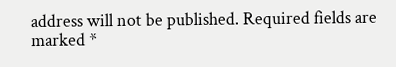address will not be published. Required fields are marked *